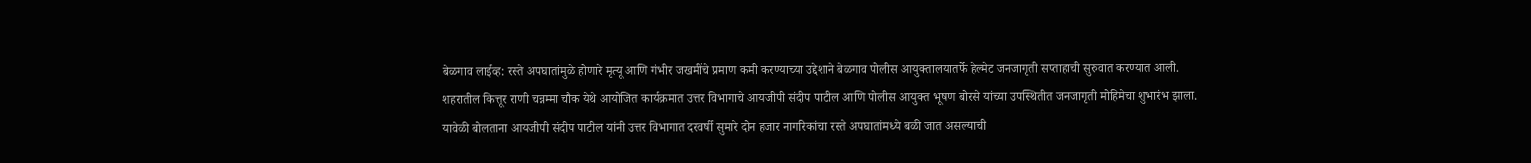बेळगाव लाईव्ह: रस्ते अपघातांमुळे होणारे मृत्यू आणि गंभीर जखमींचे प्रमाण कमी करण्याच्या उद्देशाने बेळगाव पोलीस आयुक्तालयातर्फे हेल्मेट जनजागृती सप्ताहाची सुरुवात करण्यात आली. शहरातील कित्तूर राणी चन्नम्मा चौक येथे आयोजित कार्यक्रमात उत्तर विभागाचे आयजीपी संदीप पाटील आणि पोलीस आयुक्त भूषण बोरसे यांच्या उपस्थितीत जनजागृती मोहिमेचा शुभारंभ झाला.
यावेळी बोलताना आयजीपी संदीप पाटील यांनी उत्तर विभागात दरवर्षी सुमारे दोन हजार नागरिकांचा रस्ते अपघातांमध्ये बळी जात असल्याची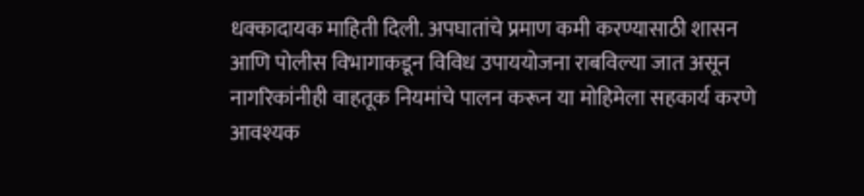धक्कादायक माहिती दिली. अपघातांचे प्रमाण कमी करण्यासाठी शासन आणि पोलीस विभागाकडून विविध उपाययोजना राबविल्या जात असून नागरिकांनीही वाहतूक नियमांचे पालन करून या मोहिमेला सहकार्य करणे आवश्यक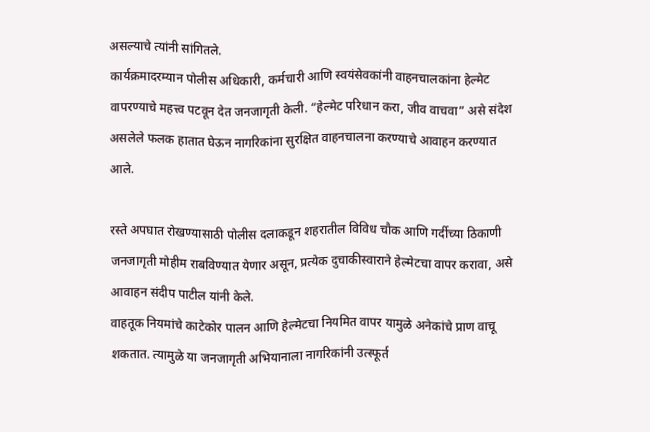असल्याचे त्यांनी सांगितले.
कार्यक्रमादरम्यान पोलीस अधिकारी, कर्मचारी आणि स्वयंसेवकांनी वाहनचालकांना हेल्मेट वापरण्याचे महत्त्व पटवून देत जनजागृती केली. “हेल्मेट परिधान करा, जीव वाचवा” असे संदेश असलेले फलक हातात घेऊन नागरिकांना सुरक्षित वाहनचालना करण्याचे आवाहन करण्यात आले.

रस्ते अपघात रोखण्यासाठी पोलीस दलाकडून शहरातील विविध चौक आणि गर्दीच्या ठिकाणी जनजागृती मोहीम राबविण्यात येणार असून, प्रत्येक दुचाकीस्वाराने हेल्मेटचा वापर करावा, असे आवाहन संदीप पाटील यांनी केले.
वाहतूक नियमांचे काटेकोर पालन आणि हेल्मेटचा नियमित वापर यामुळे अनेकांचे प्राण वाचू शकतात. त्यामुळे या जनजागृती अभियानाला नागरिकांनी उत्स्फूर्त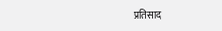प्रतिसाद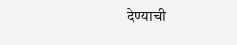देण्याची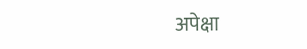अपेक्षा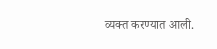व्यक्त करण्यात आली.